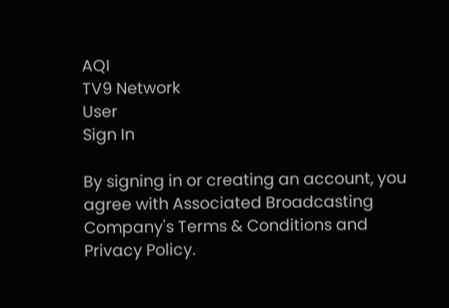AQI
TV9 Network
User
Sign In

By signing in or creating an account, you agree with Associated Broadcasting Company's Terms & Conditions and Privacy Policy.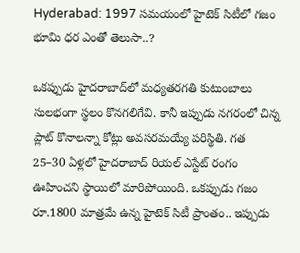Hyderabad: 1997 సమయంలో హైటెక్ సిటీలో గజం భూమి ధర ఎంతో తెలుసా..?

ఒకప్పుడు హైదరాబాద్‌లో మధ్యతరగతి కుటుంబాలు సులభంగా స్థలం కొనగలిగేవి. కానీ ఇప్పుడు నగరంలో చిన్న ప్లాట్ కొనాలన్నా కోట్లు అవసరమయ్యే పరిస్థితి. గత 25–30 ఏళ్లలో హైదరాబాద్ రియల్ ఎస్టేట్ రంగం ఊహించని స్థాయిలో మారిపోయింది. ఒకప్పుడు గజం రూ.1800 మాత్రమే ఉన్న హైటెక్ సిటీ ప్రాంతం.. ఇప్పుడు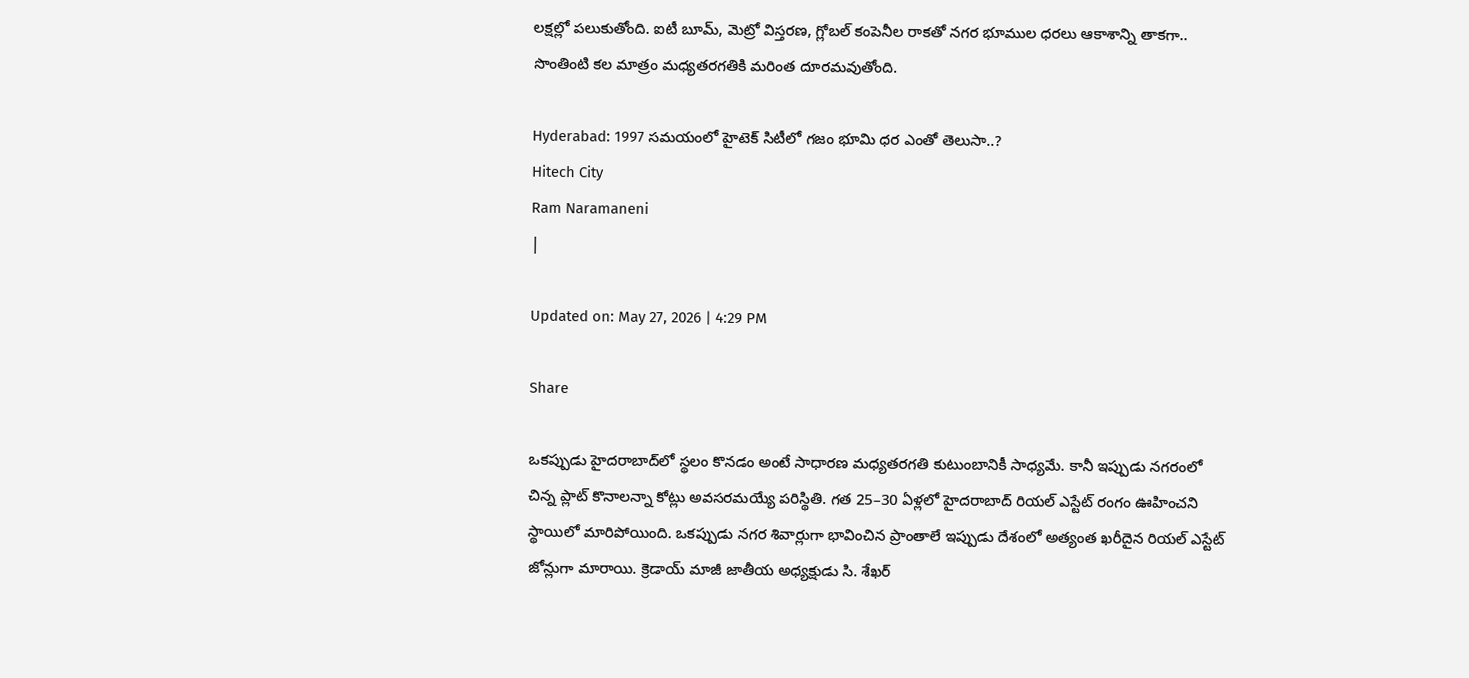లక్షల్లో పలుకుతోంది. ఐటీ బూమ్, మెట్రో విస్తరణ, గ్లోబల్ కంపెనీల రాకతో నగర భూముల ధరలు ఆకాశాన్ని తాకగా.. సొంతింటి కల మాత్రం మధ్యతరగతికి మరింత దూరమవుతోంది.

Hyderabad: 1997 సమయంలో హైటెక్ సిటీలో గజం భూమి ధర ఎంతో తెలుసా..?
Hitech City
Ram Naramaneni
|

Updated on: May 27, 2026 | 4:29 PM

Share

ఒకప్పుడు హైదరాబాద్‌లో స్థలం కొనడం అంటే సాధారణ మధ్యతరగతి కుటుంబానికీ సాధ్యమే. కానీ ఇప్పుడు నగరంలో చిన్న ప్లాట్ కొనాలన్నా కోట్లు అవసరమయ్యే పరిస్థితి. గత 25–30 ఏళ్లలో హైదరాబాద్ రియల్ ఎస్టేట్ రంగం ఊహించని స్థాయిలో మారిపోయింది. ఒకప్పుడు నగర శివార్లుగా భావించిన ప్రాంతాలే ఇప్పుడు దేశంలో అత్యంత ఖరీదైన రియల్ ఎస్టేట్ జోన్లుగా మారాయి. క్రెడాయ్ మాజీ జాతీయ అధ్యక్షుడు సి. శేఖర్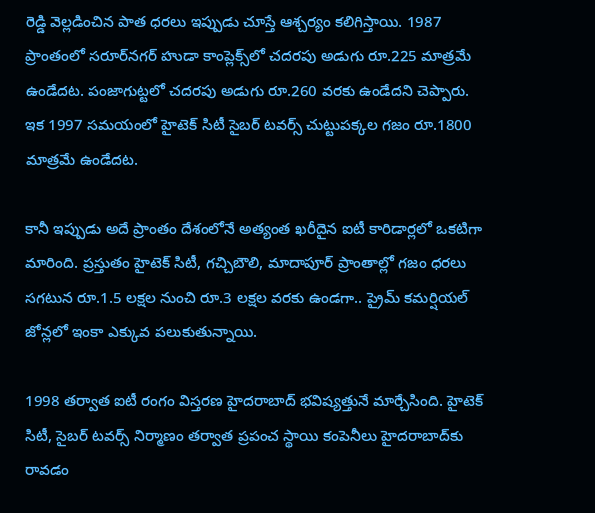రెడ్డి వెల్లడించిన పాత ధరలు ఇప్పుడు చూస్తే ఆశ్చర్యం కలిగిస్తాయి. 1987 ప్రాంతంలో సరూర్‌నగర్ హుడా కాంప్లెక్స్‌లో చదరపు అడుగు రూ.225 మాత్రమే ఉండేదట. పంజాగుట్టలో చదరపు అడుగు రూ.260 వరకు ఉండేదని చెప్పారు. ఇక 1997 సమయంలో హైటెక్ సిటీ సైబర్ టవర్స్ చుట్టుపక్కల గజం రూ.1800 మాత్రమే ఉండేదట.

కానీ ఇప్పుడు అదే ప్రాంతం దేశంలోనే అత్యంత ఖరీదైన ఐటీ కారిడార్లలో ఒకటిగా మారింది. ప్రస్తుతం హైటెక్ సిటీ, గచ్చిబౌలి, మాదాపూర్ ప్రాంతాల్లో గజం ధరలు సగటున రూ.1.5 లక్షల నుంచి రూ.3 లక్షల వరకు ఉండగా.. ప్రైమ్ కమర్షియల్ జోన్లలో ఇంకా ఎక్కువ పలుకుతున్నాయి.

1998 తర్వాత ఐటీ రంగం విస్తరణ హైదరాబాద్ భవిష్యత్తునే మార్చేసింది. హైటెక్ సిటీ, సైబర్ టవర్స్ నిర్మాణం తర్వాత ప్రపంచ స్థాయి కంపెనీలు హైదరాబాద్‌కు రావడం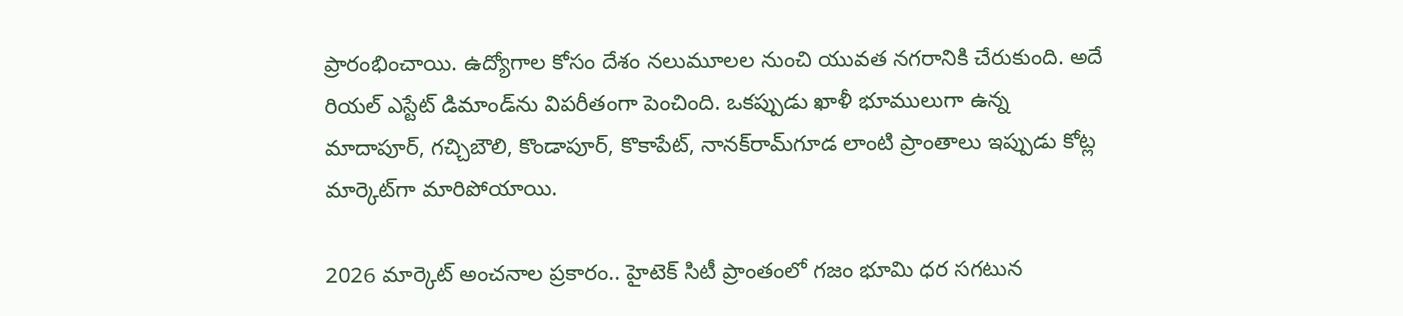ప్రారంభించాయి. ఉద్యోగాల కోసం దేశం నలుమూలల నుంచి యువత నగరానికి చేరుకుంది. అదే రియల్ ఎస్టేట్ డిమాండ్‌ను విపరీతంగా పెంచింది. ఒకప్పుడు ఖాళీ భూములుగా ఉన్న మాదాపూర్, గచ్చిబౌలి, కొండాపూర్, కొకాపేట్, నానక్‌రామ్‌గూడ లాంటి ప్రాంతాలు ఇప్పుడు కోట్ల మార్కెట్‌గా మారిపోయాయి.

2026 మార్కెట్ అంచనాల ప్రకారం.. హైటెక్ సిటీ ప్రాంతంలో గజం భూమి ధర సగటున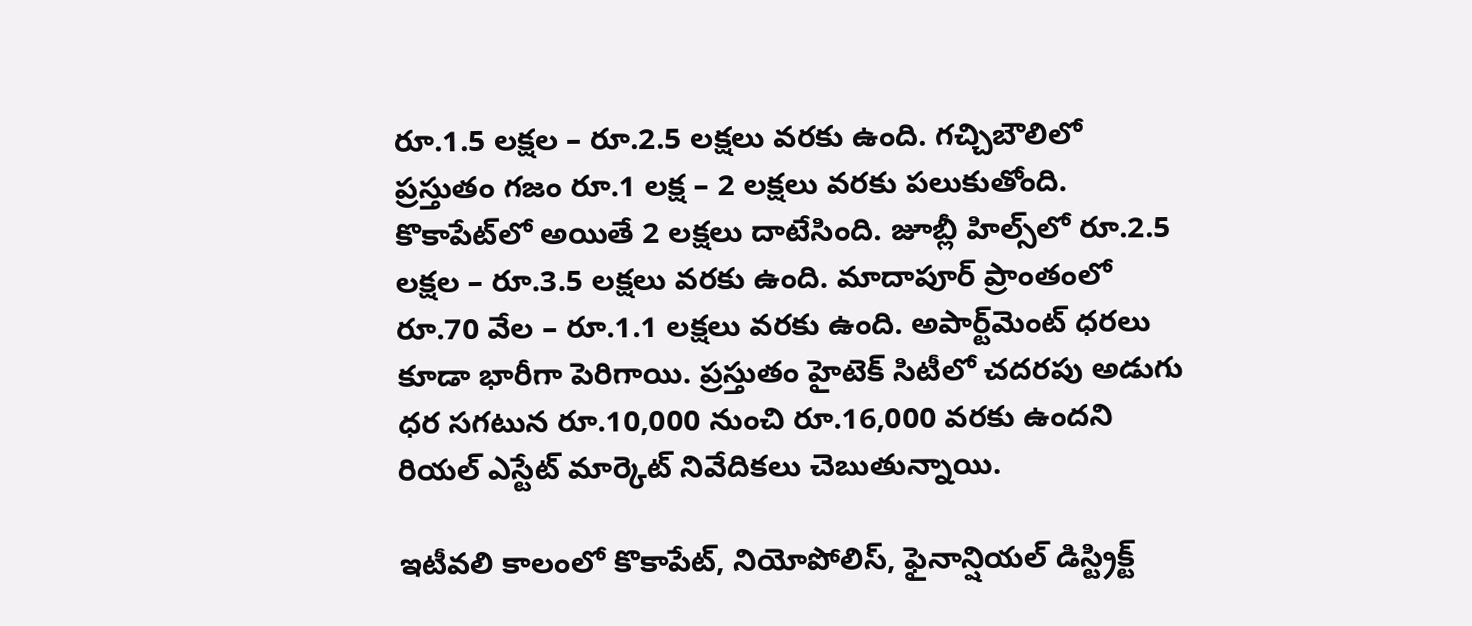రూ.1.5 లక్షల – రూ.2.5 లక్షలు వరకు ఉంది. గచ్చిబౌలిలో ప్రస్తుతం గజం రూ.1 లక్ష – 2 లక్షలు వరకు పలుకుతోంది. కొకాపేట్‌లో అయితే 2 లక్షలు దాటేసింది. జూబ్లీ హిల్స్‌లో రూ.2.5 లక్షల – రూ.3.5 లక్షలు వరకు ఉంది. మాదాపూర్ ప్రాంతంలో రూ.70 వేల – రూ.1.1 లక్షలు వరకు ఉంది. అపార్ట్‌మెంట్ ధరలు కూడా భారీగా పెరిగాయి. ప్రస్తుతం హైటెక్ సిటీలో చదరపు అడుగు ధర సగటున రూ.10,000 నుంచి రూ.16,000 వరకు ఉందని రియల్ ఎస్టేట్ మార్కెట్ నివేదికలు చెబుతున్నాయి.

ఇటీవలి కాలంలో కొకాపేట్, నియోపోలిస్, ఫైనాన్షియల్ డిస్ట్రిక్ట్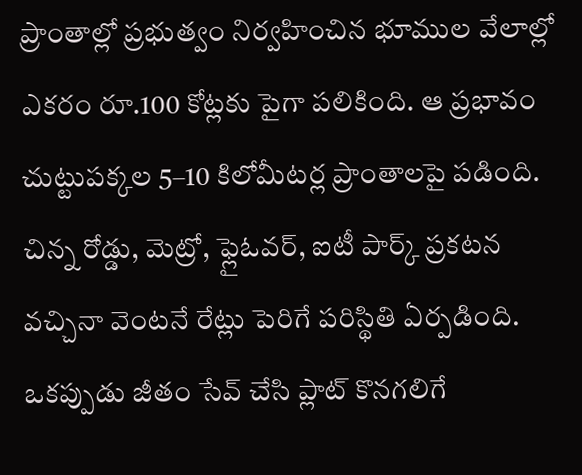ప్రాంతాల్లో ప్రభుత్వం నిర్వహించిన భూముల వేలాల్లో ఎకరం రూ.100 కోట్లకు పైగా పలికింది. ఆ ప్రభావం చుట్టుపక్కల 5–10 కిలోమీటర్ల ప్రాంతాలపై పడింది. చిన్న రోడ్డు, మెట్రో, ఫ్లైఓవర్, ఐటీ పార్క్ ప్రకటన వచ్చినా వెంటనే రేట్లు పెరిగే పరిస్థితి ఏర్పడింది. ఒకప్పుడు జీతం సేవ్ చేసి ప్లాట్ కొనగలిగే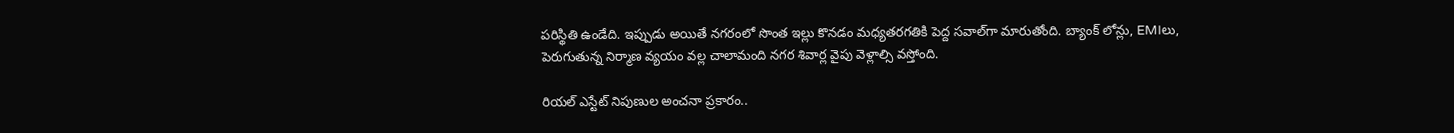పరిస్థితి ఉండేది. ఇప్పుడు అయితే నగరంలో సొంత ఇల్లు కొనడం మధ్యతరగతికి పెద్ద సవాల్‌గా మారుతోంది. బ్యాంక్ లోన్లు, EMIలు, పెరుగుతున్న నిర్మాణ వ్యయం వల్ల చాలామంది నగర శివార్ల వైపు వెళ్లాల్సి వస్తోంది.

రియల్ ఎస్టేట్ నిపుణుల అంచనా ప్రకారం..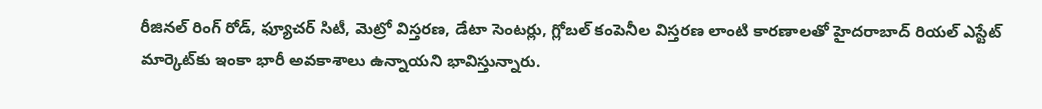రీజినల్ రింగ్ రోడ్, ఫ్యూచర్ సిటీ, మెట్రో విస్తరణ, డేటా సెంటర్లు, గ్లోబల్ కంపెనీల విస్తరణ లాంటి కారణాలతో హైదరాబాద్ రియల్ ఎస్టేట్ మార్కెట్‌కు ఇంకా భారీ అవకాశాలు ఉన్నాయని భావిస్తున్నారు.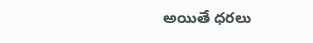అయితే ధరలు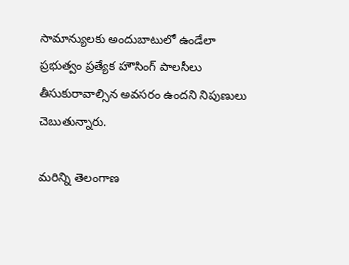సామాన్యులకు అందుబాటులో ఉండేలా ప్రభుత్వం ప్రత్యేక హౌసింగ్ పాలసీలు తీసుకురావాల్సిన అవసరం ఉందని నిపుణులు చెబుతున్నారు.

మరిన్ని తెలంగాణ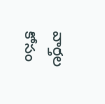వార్తల కోసం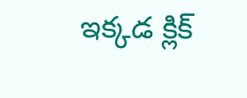ఇక్కడ క్లిక్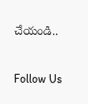చేయండి..

Follow Us